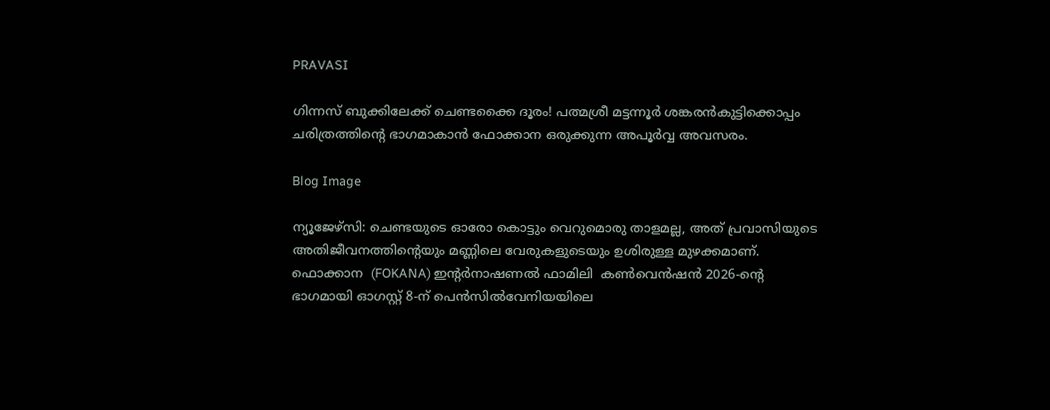PRAVASI

ഗിന്നസ് ബുക്കിലേക്ക് ചെണ്ടക്കൈ ദൂരം! പത്മശ്രീ മട്ടന്നൂർ ശങ്കരൻകുട്ടിക്കൊപ്പം ചരിത്രത്തിന്റെ ഭാഗമാകാൻ ഫോക്കാന ഒരുക്കുന്ന അപൂർവ്വ അവസരം.

Blog Image

ന്യൂജേഴ്സി: ചെണ്ടയുടെ ഓരോ കൊട്ടും വെറുമൊരു താളമല്ല, അത് പ്രവാസിയുടെ അതിജീവനത്തിന്റെയും മണ്ണിലെ വേരുകളുടെയും ഉശിരുള്ള മുഴക്കമാണ്. ഫൊക്കാന  (FOKANA) ഇന്റർനാഷണൽ ഫാമിലി  കൺവെൻഷൻ 2026-ന്റെ ഭാഗമായി ഓഗസ്റ്റ് 8-ന് പെൻസിൽവേനിയയിലെ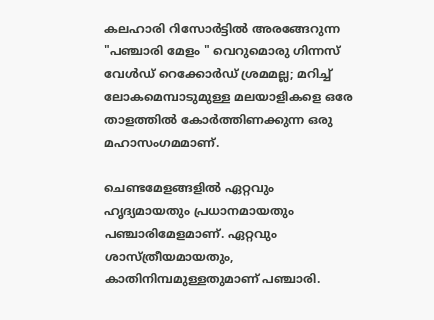കലഹാരി റിസോർട്ടിൽ അരങ്ങേറുന്ന "പഞ്ചാരി മേളം " വെറുമൊരു ഗിന്നസ് വേൾഡ് റെക്കോർഡ് ശ്രമമല്ല; മറിച്ച് ലോകമെമ്പാടുമുള്ള മലയാളികളെ ഒരേ താളത്തിൽ കോർത്തിണക്കുന്ന ഒരു മഹാസംഗമമാണ്.

ചെണ്ടമേളങ്ങളില്‍ ഏറ്റവും ഹൃദ്യമായതും പ്രധാനമായതും പഞ്ചാരിമേളമാണ്. ഏറ്റവും ശാസ്ത്രീയമായതും, കാതിനിമ്പമുള്ളതുമാണ് പഞ്ചാരി.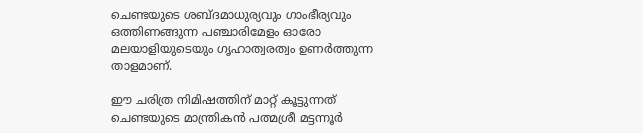ചെണ്ടയുടെ ശബ്ദമാധുര്യവും ഗാംഭീര്യവും ഒത്തിണങ്ങുന്ന പഞ്ചാരിമേളം ഓരോ മലയാളിയുടെയും ഗൃഹാത്വരത്വം ഉണർത്തുന്ന  താളമാണ്.

ഈ ചരിത്ര നിമിഷത്തിന് മാറ്റ് കൂട്ടുന്നത് ചെണ്ടയുടെ മാന്ത്രികൻ പത്മശ്രീ മട്ടന്നൂർ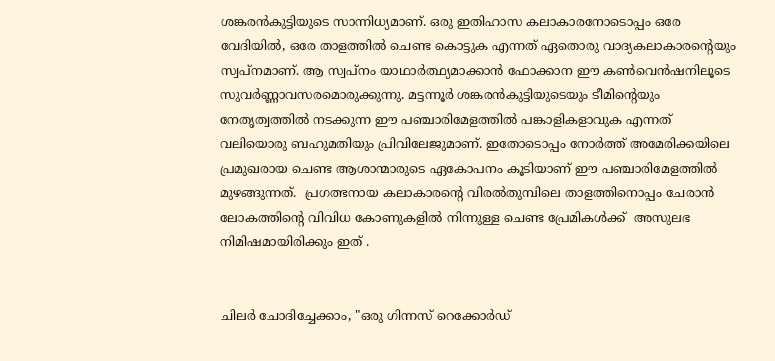ശങ്കരൻകുട്ടിയുടെ സാന്നിധ്യമാണ്. ഒരു ഇതിഹാസ കലാകാരനോടൊപ്പം ഒരേ വേദിയിൽ, ഒരേ താളത്തിൽ ചെണ്ട കൊട്ടുക എന്നത് ഏതൊരു വാദ്യകലാകാരന്റെയും സ്വപ്നമാണ്. ആ സ്വപ്നം യാഥാർത്ഥ്യമാക്കാൻ ഫോക്കാന ഈ കൺവെൻഷനിലൂടെ സുവർണ്ണാവസരമൊരുക്കുന്നു. മട്ടന്നൂർ ശങ്കരൻകുട്ടിയുടെയും ടീമിന്റെയും   നേതൃത്വത്തിൽ നടക്കുന്ന ഈ പഞ്ചാരിമേളത്തിൽ പങ്കാളികളാവുക എന്നത് വലിയൊരു ബഹുമതിയും പ്രിവിലേജുമാണ്. ഇതോടൊപ്പം നോർത്ത് അമേരിക്കയിലെ പ്രമുഖരായ ചെണ്ട ആശാന്മാരുടെ ഏകോപനം കൂടിയാണ് ഈ പഞ്ചാരിമേളത്തിൽ മുഴങ്ങുന്നത്.  പ്രഗത്ഭനായ കലാകാരന്റെ വിരൽതുമ്പിലെ താളത്തിനൊപ്പം ചേരാൻ ലോകത്തിന്റെ വിവിധ കോണുകളിൽ നിന്നുള്ള ചെണ്ട പ്രേമികൾക്ക്  അസുലഭ നിമിഷമായിരിക്കും ഇത് .


ചിലർ ചോദിച്ചേക്കാം, "ഒരു ഗിന്നസ് റെക്കോർഡ്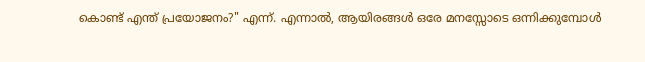കൊണ്ട് എന്ത് പ്രയോജനം?" എന്ന്. എന്നാൽ, ആയിരങ്ങൾ ഒരേ മനസ്സോടെ ഒന്നിക്കുമ്പോൾ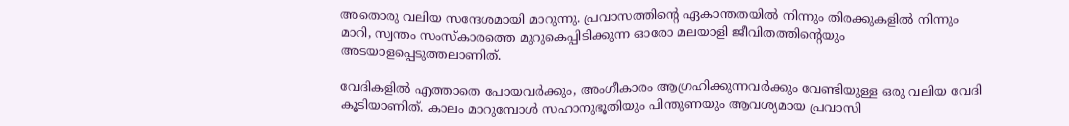അതൊരു വലിയ സന്ദേശമായി മാറുന്നു. പ്രവാസത്തിന്റെ ഏകാന്തതയിൽ നിന്നും തിരക്കുകളിൽ നിന്നും മാറി, സ്വന്തം സംസ്കാരത്തെ മുറുകെപ്പിടിക്കുന്ന ഓരോ മലയാളി ജീവിതത്തിന്റെയും അടയാളപ്പെടുത്തലാണിത്.

വേദികളിൽ എത്താതെ പോയവർക്കും, അംഗീകാരം ആഗ്രഹിക്കുന്നവർക്കും വേണ്ടിയുള്ള ഒരു വലിയ വേദി കൂടിയാണിത്. കാലം മാറുമ്പോൾ സഹാനുഭൂതിയും പിന്തുണയും ആവശ്യമായ പ്രവാസി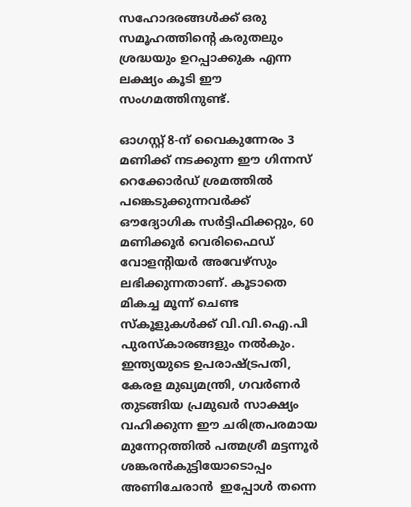സഹോദരങ്ങൾക്ക് ഒരു സമൂഹത്തിന്റെ കരുതലും ശ്രദ്ധയും ഉറപ്പാക്കുക എന്ന ലക്ഷ്യം കൂടി ഈ സംഗമത്തിനുണ്ട്.

ഓഗസ്റ്റ് 8-ന് വൈകുന്നേരം 3 മണിക്ക് നടക്കുന്ന ഈ ഗിന്നസ് റെക്കോർഡ് ശ്രമത്തിൽ പങ്കെടുക്കുന്നവർക്ക് ഔദ്യോഗിക സർട്ടിഫിക്കറ്റും, 60 മണിക്കൂർ വെരിഫൈഡ് വോളന്റിയർ അവേഴ്സും ലഭിക്കുന്നതാണ്. കൂടാതെ മികച്ച മൂന്ന് ചെണ്ട സ്കൂളുകൾക്ക് വി.വി.ഐ.പി പുരസ്കാരങ്ങളും നൽകും. ഇന്ത്യയുടെ ഉപരാഷ്ട്രപതി, കേരള മുഖ്യമന്ത്രി, ഗവർണർ തുടങ്ങിയ പ്രമുഖർ സാക്ഷ്യം വഹിക്കുന്ന ഈ ചരിത്രപരമായ മുന്നേറ്റത്തിൽ പത്മശ്രീ മട്ടന്നൂർ ശങ്കരൻകുട്ടിയോടൊപ്പം അണിചേരാൻ  ഇപ്പോൾ തന്നെ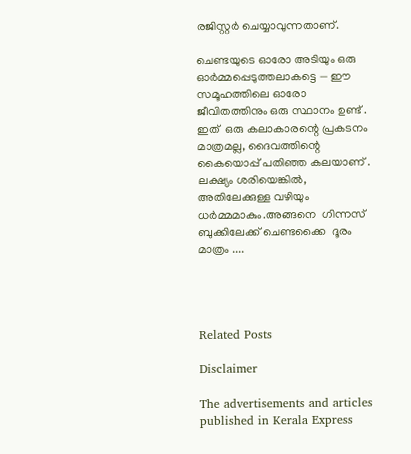രജിസ്റ്റർ ചെയ്യാവുന്നതാണ്.

ചെണ്ടയുടെ ഓരോ അടിയും ഒരു ഓർമ്മപ്പെടുത്തലാകട്ടെ — ഈ സമൂഹത്തിലെ ഓരോ ജീവിതത്തിനും ഒരു സ്ഥാനം ഉണ്ട് . ഇത്  ഒരു കലാകാരന്റെ പ്രകടനം മാത്രമല്ല, ദൈവത്തിന്റെ കൈയൊപ്പ്‌ പതിഞ്ഞ കലയാണ് . ലക്ഷ്യം ശരിയെങ്കിൽ, അതിലേക്കുള്ള വഴിയും ധർമ്മമാകും.അങ്ങനെ  ഗിന്നസ് ബുക്കിലേക്ക് ചെണ്ടക്കൈ  ദൂരം മാത്രം ....




Related Posts

Disclaimer

The advertisements and articles published in Kerala Express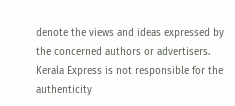denote the views and ideas expressed by the concerned authors or advertisers. Kerala Express is not responsible for the authenticity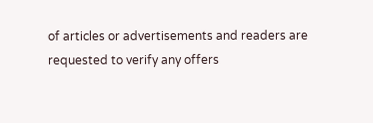of articles or advertisements and readers are requested to verify any offers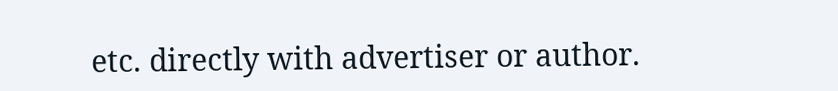etc. directly with advertiser or author.